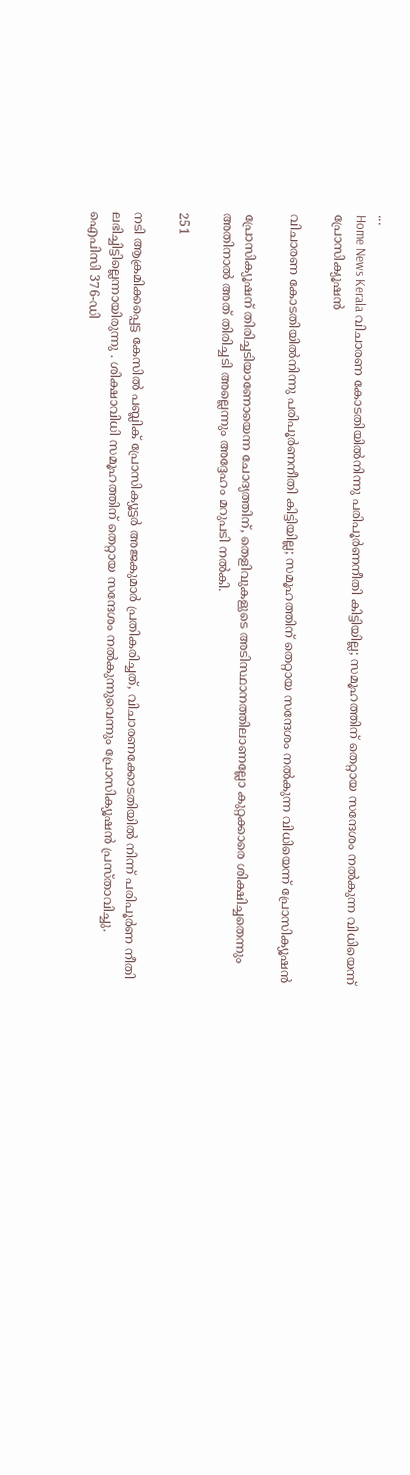...
Home News Kerala വിചാരണ കോടതിയില്‍നിന്നു പരിപൂര്‍ണനീതി കിട്ടിയില്ല; സമൂഹത്തിന് തെറ്റായ സന്ദേശം നല്‍കുന്ന വിധിയെന്ന് പ്രോസിക്യൂഷന്‍

വിചാരണ കോടതിയില്‍നിന്നു പരിപൂര്‍ണനീതി കിട്ടിയില്ല; സമൂഹത്തിന് തെറ്റായ സന്ദേശം നല്‍കുന്ന വിധിയെന്ന് പ്രോസിക്യൂഷന്‍

പ്രോസിക്യൂഷന് തിരിച്ചടിയാണോയെന്ന ചോദ്യത്തിന്, തെളിവുകളുടെ അടിസ്ഥാനത്തിലാണല്ലോ കുറ്റക്കാരെ ശിക്ഷിച്ചതെന്നും അതിനാൽ അത് തിരിച്ചടി അല്ലെന്നും അദ്ദേഹം മറുപടി നൽകി.

251

നടി ആക്രമിക്കപ്പെട്ട കേസിൽ പബ്ലിക് പ്രോസിക്യൂട്ടർ അജകുമാർ പ്രതികരിച്ചത്, വിചാരണക്കോടതിയിൽ നിന്ന് പരിപൂർണ നീതി ലഭിച്ചിട്ടില്ലെന്നായിരുന്നു . ശിക്ഷാവിധി സമൂഹത്തിന് തെറ്റായ സന്ദേശം നൽകുന്നുവെന്നും പ്രോസിക്യൂഷൻ പ്രസ്താവിച്ചു. ഐപിസി 376-ഡി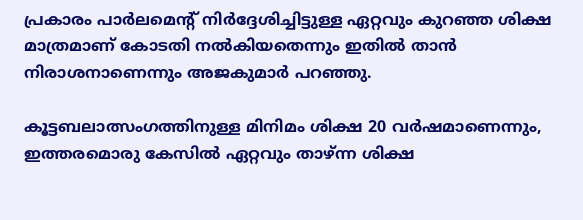പ്രകാരം പാർലമെന്റ് നിർദ്ദേശിച്ചിട്ടുള്ള ഏറ്റവും കുറഞ്ഞ ശിക്ഷ മാത്രമാണ് കോടതി നൽകിയതെന്നും ഇതിൽ താൻ നിരാശനാണെന്നും അജകുമാർ പറഞ്ഞു.

കൂട്ടബലാത്സംഗത്തിനുള്ള മിനിമം ശിക്ഷ 20 വർഷമാണെന്നും, ഇത്തരമൊരു കേസിൽ ഏറ്റവും താഴ്ന്ന ശിക്ഷ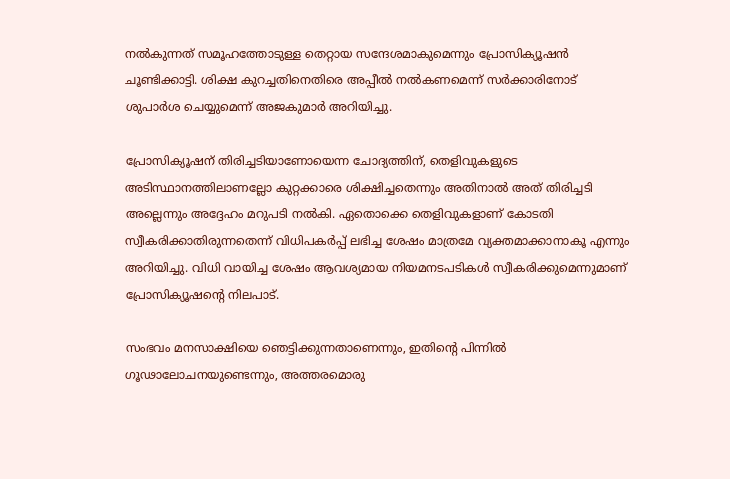നൽകുന്നത് സമൂഹത്തോടുള്ള തെറ്റായ സന്ദേശമാകുമെന്നും പ്രോസിക്യൂഷൻ ചൂണ്ടിക്കാട്ടി. ശിക്ഷ കുറച്ചതിനെതിരെ അപ്പീൽ നൽകണമെന്ന് സർക്കാരിനോട് ശുപാർശ ചെയ്യുമെന്ന് അജകുമാർ അറിയിച്ചു.

പ്രോസിക്യൂഷന് തിരിച്ചടിയാണോയെന്ന ചോദ്യത്തിന്, തെളിവുകളുടെ അടിസ്ഥാനത്തിലാണല്ലോ കുറ്റക്കാരെ ശിക്ഷിച്ചതെന്നും അതിനാൽ അത് തിരിച്ചടി അല്ലെന്നും അദ്ദേഹം മറുപടി നൽകി. ഏതൊക്കെ തെളിവുകളാണ് കോടതി സ്വീകരിക്കാതിരുന്നതെന്ന് വിധിപകർപ്പ് ലഭിച്ച ശേഷം മാത്രമേ വ്യക്തമാക്കാനാകൂ എന്നും അറിയിച്ചു. വിധി വായിച്ച ശേഷം ആവശ്യമായ നിയമനടപടികൾ സ്വീകരിക്കുമെന്നുമാണ് പ്രോസിക്യൂഷന്റെ നിലപാട്.

സംഭവം മനസാക്ഷിയെ ഞെട്ടിക്കുന്നതാണെന്നും, ഇതിന്റെ പിന്നിൽ ഗൂഢാലോചനയുണ്ടെന്നും, അത്തരമൊരു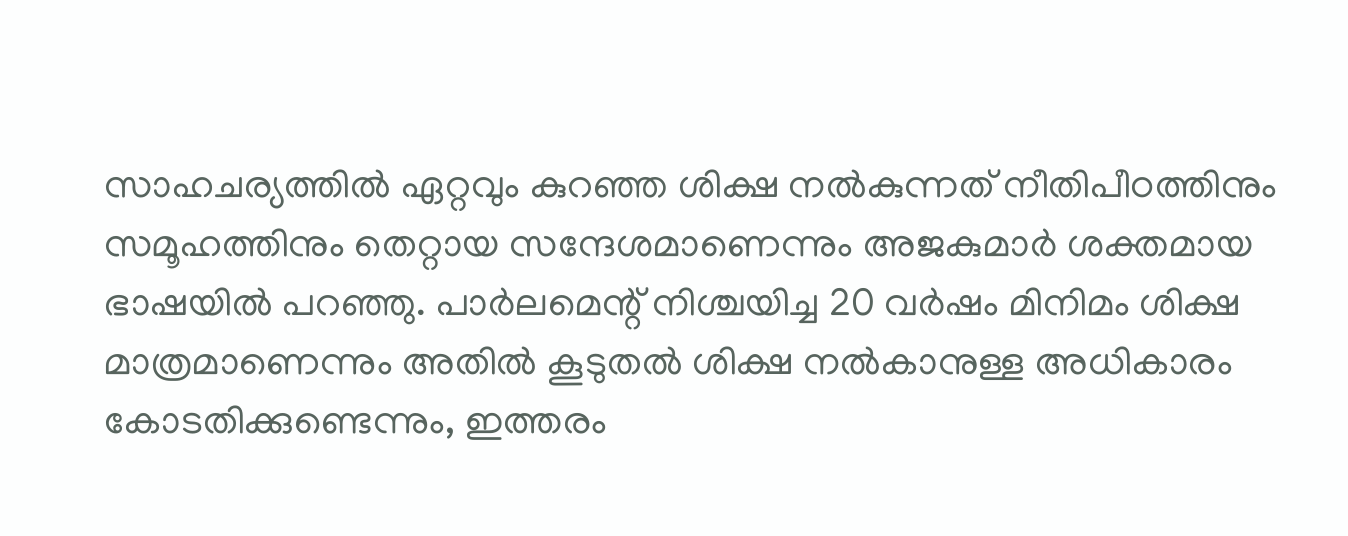സാഹചര്യത്തിൽ ഏറ്റവും കുറഞ്ഞ ശിക്ഷ നൽകുന്നത് നീതിപീഠത്തിനും സമൂഹത്തിനും തെറ്റായ സന്ദേശമാണെന്നും അജകുമാർ ശക്തമായ ഭാഷയിൽ പറഞ്ഞു. പാർലമെന്റ് നിശ്ചയിച്ച 20 വർഷം മിനിമം ശിക്ഷ മാത്രമാണെന്നും അതിൽ കൂടുതൽ ശിക്ഷ നൽകാനുള്ള അധികാരം കോടതിക്കുണ്ടെന്നും, ഇത്തരം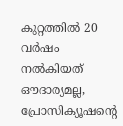കുറ്റത്തിൽ 20 വർഷം നൽകിയത് ഔദാര്യമല്ല, പ്രോസിക്യൂഷന്റെ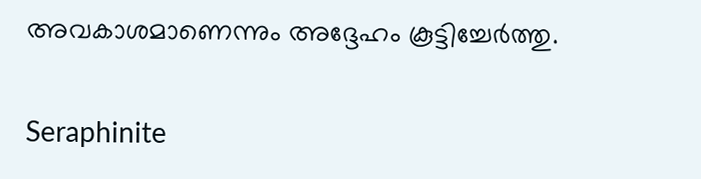അവകാശമാണെന്നും അദ്ദേഹം കൂട്ടിച്ചേർത്തു.

Seraphinite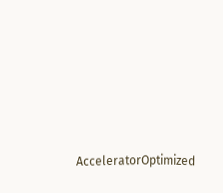AcceleratorOptimized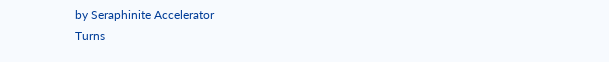by Seraphinite Accelerator
Turns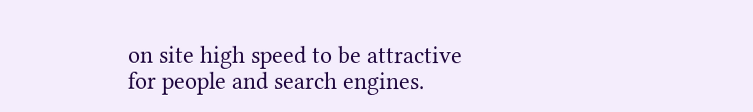on site high speed to be attractive for people and search engines.